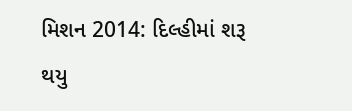મિશન 2014: દિલ્હીમાં શરૂ થયુ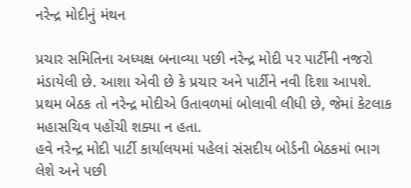નરેન્દ્ર મોદીનું મંથન

પ્રચાર સમિતિના અધ્યક્ષ બનાવ્યા પછી નરેન્દ્ર મોદી પર પાર્ટીની નજરો મંડાયેલી છે. આશા એવી છે કે પ્રચાર અને પાર્ટીને નવી દિશા આપશે. પ્રથમ બેઠક તો નરેન્દ્ર મોદીએ ઉતાવળમાં બોલાવી લીધી છે, જેમાં કેટલાક મહાસચિવ પહોંચી શક્યા ન હતા.
હવે નરેન્દ્ર મોદી પાર્ટી કાર્યાલયમાં પહેલાં સંસદીય બોર્ડની બેઠકમાં ભાગ લેશે અને પછી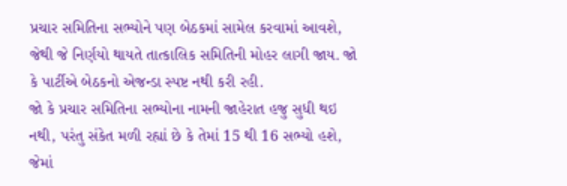પ્રચાર સમિતિના સભ્યોને પણ બેઠકમાં સામેલ કરવામાં આવશે, જેથી જે નિર્ણયો થાયતે તાત્કાલિક સમિતિની મોહર લાગી જાય. જો કે પાર્ટીએ બેઠકનો એજન્ડા સ્પષ્ટ નથી કરી રહી.
જો કે પ્રચાર સમિતિના સભ્યોના નામની જાહેરાત હજુ સુધી થઇ નથી, પરંતુ સંકેત મળી રહ્યાં છે કે તેમાં 15 થી 16 સભ્યો હશે, જેમાં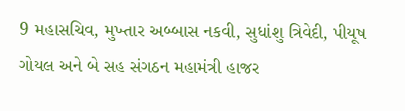9 મહાસચિવ, મુખ્તાર અબ્બાસ નકવી, સુધાંશુ ત્રિવેદી, પીયૂષ ગોયલ અને બે સહ સંગઠન મહામંત્રી હાજર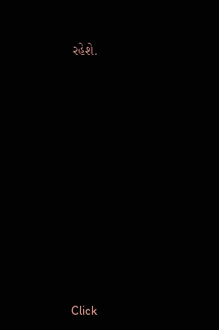રહેશે.












Click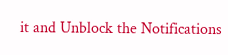it and Unblock the Notifications